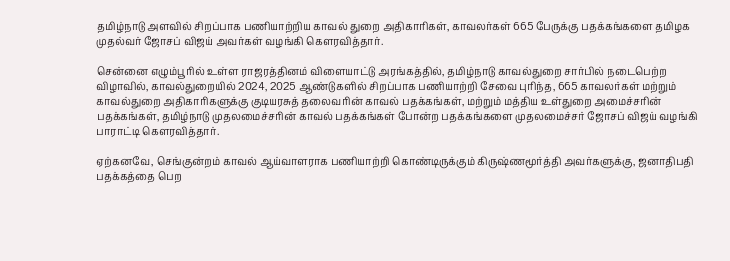தமிழ்நாடு அளவில் சிறப்பாக பணியாற்றிய காவல் துறை அதிகாரிகள், காவலர்கள் 665 பேருக்கு பதக்கங்களை தமிழக முதல்வர் ஜோசப் விஜய் அவர்கள் வழங்கி கௌரவித்தார்.

சென்னை எழும்பூரில் உள்ள ராஜரத்தினம் விளையாட்டு அரங்கத்தில், தமிழ்நாடு காவல்துறை சார்பில் நடைபெற்ற விழாவில், காவல்துறையில் 2024, 2025 ஆண்டுகளில் சிறப்பாக பணியாற்றி சேவை புரிந்த, 665 காவலர்கள் மற்றும் காவல்துறை அதிகாரிகளுக்கு குடியரசுத் தலைவரின் காவல் பதக்கங்கள், மற்றும் மத்திய உள்துறை அமைச்சரின் பதக்கங்கள், தமிழ்நாடு முதலமைச்சரின் காவல் பதக்கங்கள் போன்ற பதக்கங்களை முதலமைச்சர் ஜோசப் விஜய் வழங்கி பாராட்டி கௌரவித்தார்.

ஏற்கனவே, செங்குன்றம் காவல் ஆய்வாளராக பணியாற்றி கொண்டிருக்கும் கிருஷ்ணமூர்த்தி அவர்களுக்கு, ஜனாதிபதி பதக்கத்தை பெற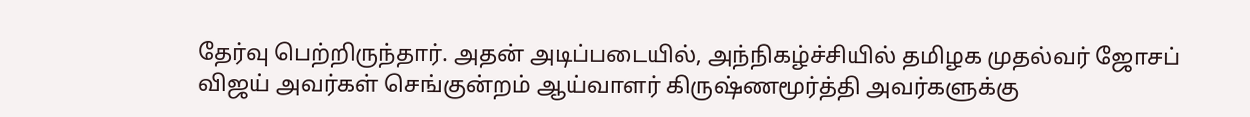தேர்வு பெற்றிருந்தார். அதன் அடிப்படையில், அந்நிகழ்ச்சியில் தமிழக முதல்வர் ஜோசப் விஜய் அவர்கள் செங்குன்றம் ஆய்வாளர் கிருஷ்ணமூர்த்தி அவர்களுக்கு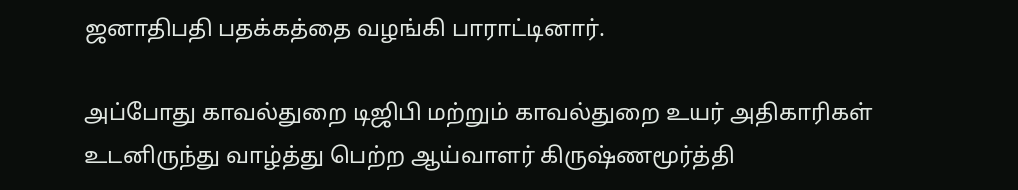ஜனாதிபதி பதக்கத்தை வழங்கி பாராட்டினார்.

அப்போது காவல்துறை டிஜிபி மற்றும் காவல்துறை உயர் அதிகாரிகள் உடனிருந்து வாழ்த்து பெற்ற ஆய்வாளர் கிருஷ்ணமூர்த்தி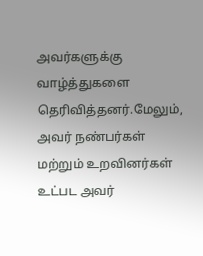அவர்களுக்கு வாழ்த்துகளை தெரிவித்தனர்.மேலும், அவர் நண்பர்கள் மற்றும் உறவினர்கள் உட்பட அவர்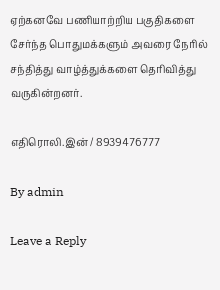ஏற்கனவே பணியாற்றிய பகுதிகளை சேர்ந்த பொதுமக்களும் அவரை நேரில் சந்தித்து வாழ்த்துக்களை தெரிவித்து வருகின்றனர்.

எதிரொலி.இன் / 8939476777

By admin

Leave a Reply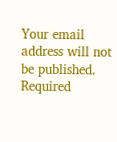Your email address will not be published. Required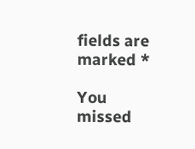fields are marked *

You missed